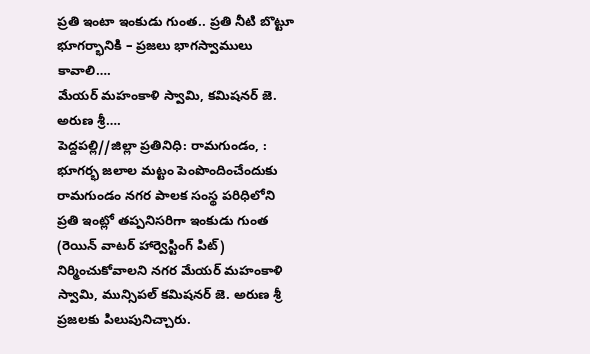ప్రతి ఇంటా ఇంకుడు గుంత.. ప్రతి నీటి బొట్టూ భూగర్భానికి – ప్రజలు భాగస్వాములు కావాలి….
మేయర్ మహంకాళి స్వామి, కమిషనర్ జె. అరుణ శ్రీ….
పెద్దపల్లి//జిల్లా ప్రతినిధి: రామగుండం, : భూగర్భ జలాల మట్టం పెంపొందించేందుకు రామగుండం నగర పాలక సంస్థ పరిధిలోని ప్రతి ఇంట్లో తప్పనిసరిగా ఇంకుడు గుంత (రెయిన్ వాటర్ హార్వెస్టింగ్ పిట్) నిర్మించుకోవాలని నగర మేయర్ మహంకాళి స్వామి, మున్సిపల్ కమిషనర్ జె. అరుణ శ్రీ ప్రజలకు పిలుపునిచ్చారు.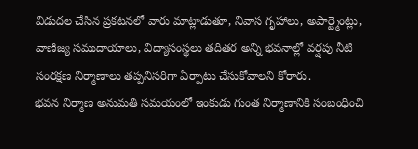విడుదల చేసిన ప్రకటనలో వారు మాట్లాడుతూ, నివాస గృహాలు, అపార్ట్మెంట్లు, వాణిజ్య సముదాయాలు, విద్యాసంస్థలు తదితర అన్ని భవనాల్లో వర్షపు నీటి సంరక్షణ నిర్మాణాలు తప్పనిసరిగా ఏర్పాటు చేసుకోవాలని కోరారు.
భవన నిర్మాణ అనుమతి సమయంలో ఇంకుడు గుంత నిర్మాణానికి సంబంధించి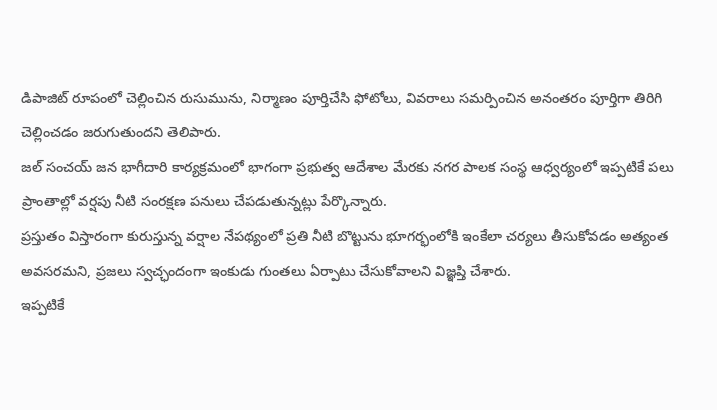డిపాజిట్ రూపంలో చెల్లించిన రుసుమును, నిర్మాణం పూర్తిచేసి ఫోటోలు, వివరాలు సమర్పించిన అనంతరం పూర్తిగా తిరిగి చెల్లించడం జరుగుతుందని తెలిపారు.
జల్ సంచయ్ జన భాగీదారి కార్యక్రమంలో భాగంగా ప్రభుత్వ ఆదేశాల మేరకు నగర పాలక సంస్థ ఆధ్వర్యంలో ఇప్పటికే పలు ప్రాంతాల్లో వర్షపు నీటి సంరక్షణ పనులు చేపడుతున్నట్లు పేర్కొన్నారు.
ప్రస్తుతం విస్తారంగా కురుస్తున్న వర్షాల నేపథ్యంలో ప్రతి నీటి బొట్టును భూగర్భంలోకి ఇంకేలా చర్యలు తీసుకోవడం అత్యంత అవసరమని, ప్రజలు స్వచ్ఛందంగా ఇంకుడు గుంతలు ఏర్పాటు చేసుకోవాలని విజ్ఞప్తి చేశారు.
ఇప్పటికే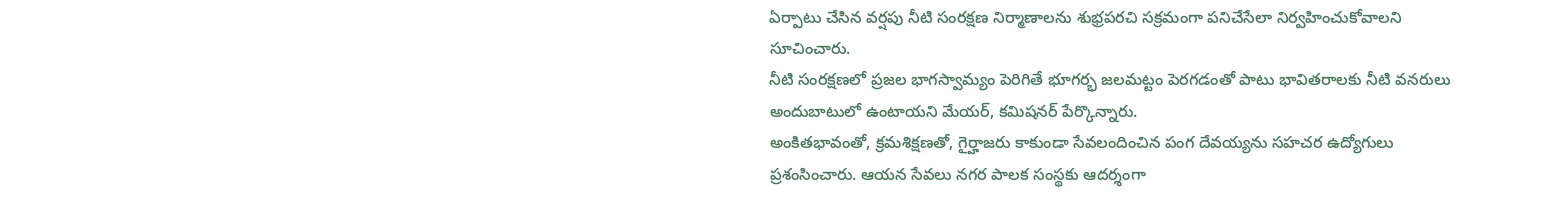ఏర్పాటు చేసిన వర్షపు నీటి సంరక్షణ నిర్మాణాలను శుభ్రపరచి సక్రమంగా పనిచేసేలా నిర్వహించుకోవాలని సూచించారు.
నీటి సంరక్షణలో ప్రజల భాగస్వామ్యం పెరిగితే భూగర్భ జలమట్టం పెరగడంతో పాటు భావితరాలకు నీటి వనరులు అందుబాటులో ఉంటాయని మేయర్, కమిషనర్ పేర్కొన్నారు.
అంకితభావంతో, క్రమశిక్షణతో, గైర్హాజరు కాకుండా సేవలందించిన పంగ దేవయ్యను సహచర ఉద్యోగులు ప్రశంసించారు. ఆయన సేవలు నగర పాలక సంస్థకు ఆదర్శంగా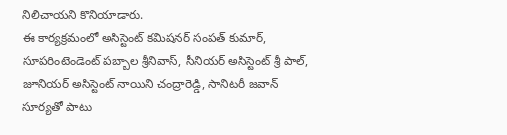నిలిచాయని కొనియాడారు.
ఈ కార్యక్రమంలో అసిస్టెంట్ కమిషనర్ సంపత్ కుమార్, సూపరింటెండెంట్ పబ్బాల శ్రీనివాస్, సీనియర్ అసిస్టెంట్ శ్రీ పాల్, జూనియర్ అసిస్టెంట్ నాయిని చంద్రారెడ్డి, సానిటరీ జవాన్ సూర్యతో పాటు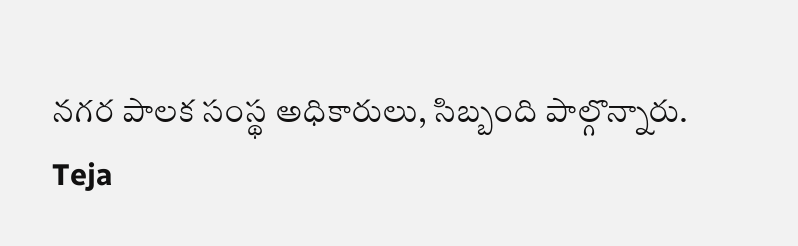నగర పాలక సంస్థ అధికారులు, సిబ్బంది పాల్గొన్నారు.
Teja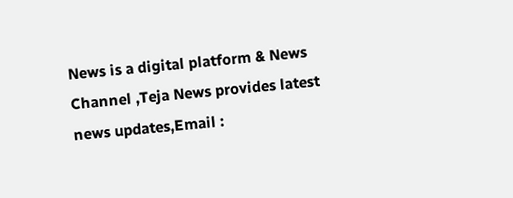News is a digital platform & News Channel ,Teja News provides latest news updates,Email :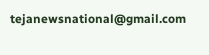tejanewsnational@gmail.com